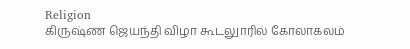Religion
கிருஷ்ண ஜெயந்தி விழா கூடலுாரில் கோலாகலம்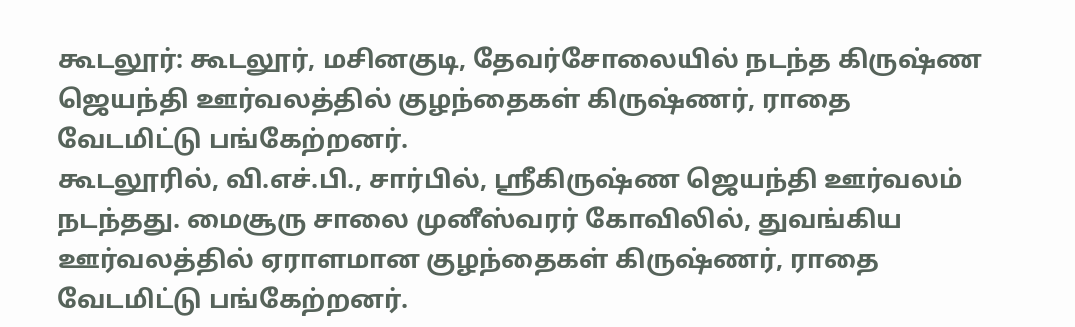கூடலூர்: கூடலூர், மசினகுடி, தேவர்சோலையில் நடந்த கிருஷ்ண ஜெயந்தி ஊர்வலத்தில் குழந்தைகள் கிருஷ்ணர், ராதை வேடமிட்டு பங்கேற்றனர்.
கூடலூரில், வி.எச்.பி., சார்பில், ஸ்ரீகிருஷ்ண ஜெயந்தி ஊர்வலம் நடந்தது. மைசூரு சாலை முனீஸ்வரர் கோவிலில், துவங்கிய
ஊர்வலத்தில் ஏராளமான குழந்தைகள் கிருஷ்ணர், ராதை வேடமிட்டு பங்கேற்றனர்.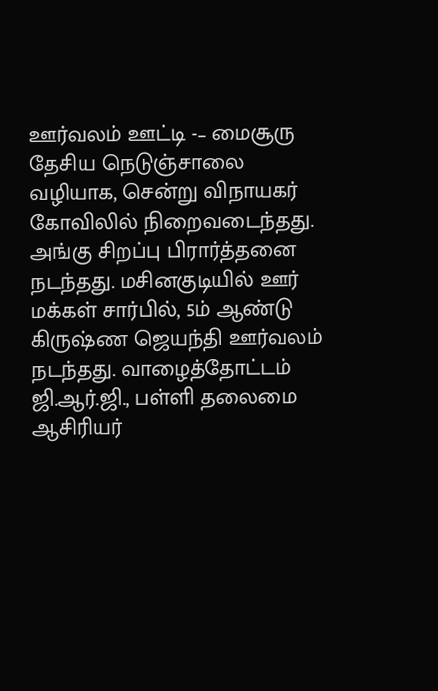ஊர்வலம் ஊட்டி -– மைசூரு தேசிய நெடுஞ்சாலை வழியாக, சென்று விநாயகர் கோவிலில் நிறைவடைந்தது. அங்கு சிறப்பு பிரார்த்தனை நடந்தது. மசினகுடியில் ஊர் மக்கள் சார்பில், 5ம் ஆண்டு கிருஷ்ண ஜெயந்தி ஊர்வலம் நடந்தது. வாழைத்தோட்டம் ஜி.ஆர்.ஜி., பள்ளி தலைமை ஆசிரியர்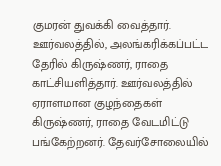குமரன் துவக்கி வைத்தார். ஊர்வலத்தில், அலங்கரிக்கப்பட்ட தேரில் கிருஷ்ணர், ராதை காட்சியளித்தார். ஊர்வலத்தில் ஏராளமான குழந்தைகள் கிருஷ்ணர், ராதை வேடமிட்டு பங்கேற்றனர். தேவர்சோலையில்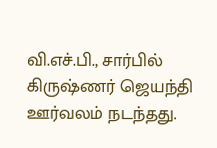வி.எச்.பி., சார்பில் கிருஷ்ணர் ஜெயந்தி ஊர்வலம் நடந்தது.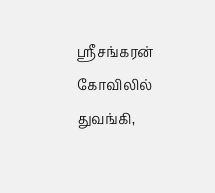ஸ்ரீசங்கரன் கோவிலில் துவங்கி,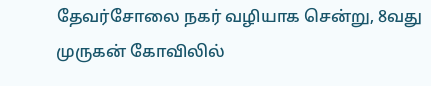தேவர்சோலை நகர் வழியாக சென்று, 8வது முருகன் கோவிலில்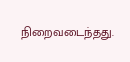நிறைவடைந்தது.